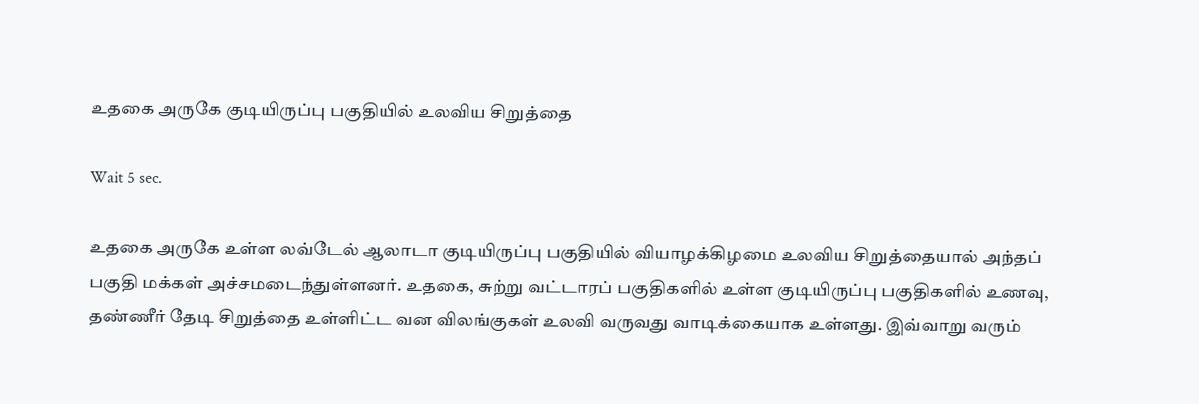உதகை அருகே குடியிருப்பு பகுதியில் உலவிய சிறுத்தை

Wait 5 sec.

உதகை அருகே உள்ள லவ்டேல் ஆலாடா குடியிருப்பு பகுதியில் வியாழக்கிழமை உலவிய சிறுத்தையால் அந்தப் பகுதி மக்கள் அச்சமடைந்துள்ளனர். உதகை, சுற்று வட்டாரப் பகுதிகளில் உள்ள குடியிருப்பு பகுதிகளில் உணவு, தண்ணீர் தேடி சிறுத்தை உள்ளிட்ட வன விலங்குகள் உலவி வருவது வாடிக்கையாக உள்ளது. இவ்வாறு வரும்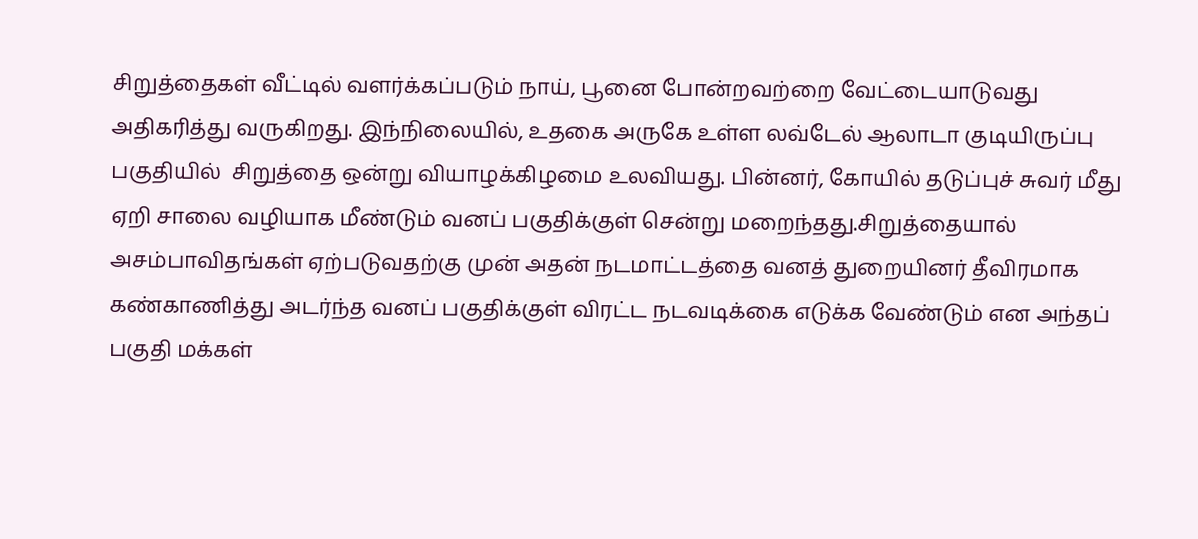சிறுத்தைகள் வீட்டில் வளர்க்கப்படும் நாய், பூனை போன்றவற்றை வேட்டையாடுவது அதிகரித்து வருகிறது. இந்நிலையில், உதகை அருகே உள்ள லவ்டேல் ஆலாடா குடியிருப்பு பகுதியில்  சிறுத்தை ஒன்று வியாழக்கிழமை உலவியது. பின்னர், கோயில் தடுப்புச் சுவர் மீது ஏறி சாலை வழியாக மீண்டும் வனப் பகுதிக்குள் சென்று மறைந்தது.சிறுத்தையால் அசம்பாவிதங்கள் ஏற்படுவதற்கு முன் அதன் நடமாட்டத்தை வனத் துறையினர் தீவிரமாக கண்காணித்து அடர்ந்த வனப் பகுதிக்குள் விரட்ட நடவடிக்கை எடுக்க வேண்டும் என அந்தப் பகுதி மக்கள்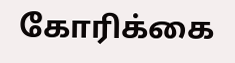கோரிக்கை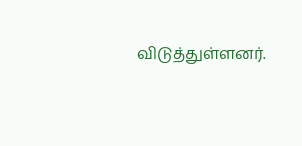விடுத்துள்ளனர்.